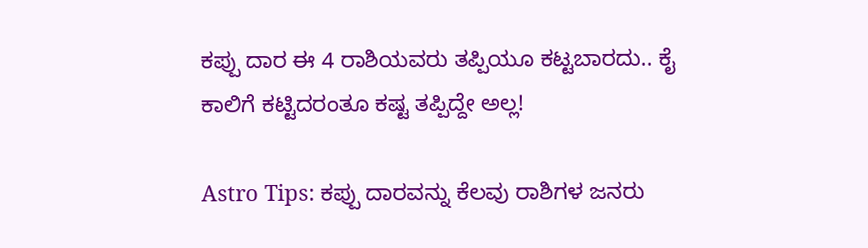ಕಪ್ಪು ದಾರ ಈ 4 ರಾಶಿಯವರು ತಪ್ಪಿಯೂ ಕಟ್ಟಬಾರದು.. ಕೈ ಕಾಲಿಗೆ ಕಟ್ಟಿದರಂತೂ ಕಷ್ಟ ತಪ್ಪಿದ್ದೇ ಅಲ್ಲ!

Astro Tips: ಕಪ್ಪು ದಾರವನ್ನು ಕೆಲವು ರಾಶಿಗಳ ಜನರು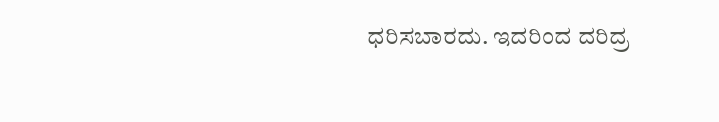ಧರಿಸಬಾರದು. ಇದರಿಂದ ದರಿದ್ರ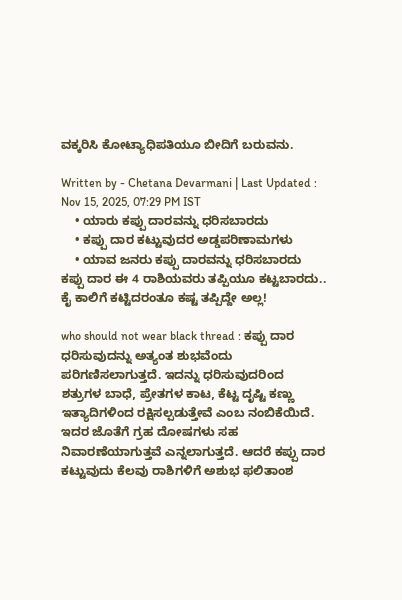ವಕ್ಕರಿಸಿ ಕೋಟ್ಯಾಧಿಪತಿಯೂ ಬೀದಿಗೆ ಬರುವನು.

Written by - Chetana Devarmani | Last Updated : Nov 15, 2025, 07:29 PM IST
    • ಯಾರು ಕಪ್ಪು ದಾರವನ್ನು ಧರಿಸಬಾರದು
    • ಕಪ್ಪು ದಾರ ಕಟ್ಟುವುದರ ಅಡ್ಡಪರಿಣಾಮಗಳು
    • ಯಾವ ಜನರು ಕಪ್ಪು ದಾರವನ್ನು ಧರಿಸಬಾರದು
ಕಪ್ಪು ದಾರ ಈ 4 ರಾಶಿಯವರು ತಪ್ಪಿಯೂ ಕಟ್ಟಬಾರದು.. ಕೈ ಕಾಲಿಗೆ ಕಟ್ಟಿದರಂತೂ ಕಷ್ಟ ತಪ್ಪಿದ್ದೇ ಅಲ್ಲ!

who should not wear black thread : ಕಪ್ಪು ದಾರ ಧರಿಸುವುದನ್ನು ಅತ್ಯಂತ ಶುಭವೆಂದು ಪರಿಗಣಿಸಲಾಗುತ್ತದೆ. ಇದನ್ನು ಧರಿಸುವುದರಿಂದ ಶತ್ರುಗಳ ಬಾಧೆ, ಪ್ರೇತಗಳ ಕಾಟ, ಕೆಟ್ಟ ದೃಷ್ಟಿ ಕಣ್ಣು ಇತ್ಯಾದಿಗಳಿಂದ ರಕ್ಷಿಸಲ್ಪಡುತ್ತೇವೆ ಎಂಬ ನಂಬಿಕೆಯಿದೆ. ಇದರ ಜೊತೆಗೆ ಗ್ರಹ ದೋಷಗಳು ಸಹ ನಿವಾರಣೆಯಾಗುತ್ತವೆ ಎನ್ನಲಾಗುತ್ತದೆ. ಆದರೆ ಕಪ್ಪು ದಾರ ಕಟ್ಟುವುದು ಕೆಲವು ರಾಶಿಗಳಿಗೆ ಅಶುಭ ಫಲಿತಾಂಶ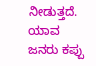ನೀಡುತ್ತದೆ. ಯಾವ ಜನರು ಕಪ್ಪು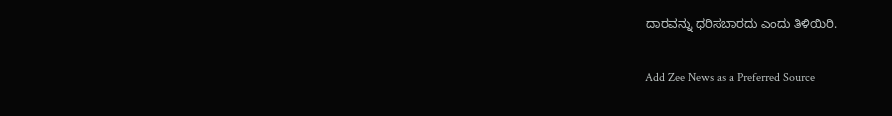ದಾರವನ್ನು ಧರಿಸಬಾರದು ಎಂದು ತಿಳಿಯಿರಿ.

Add Zee News as a Preferred Source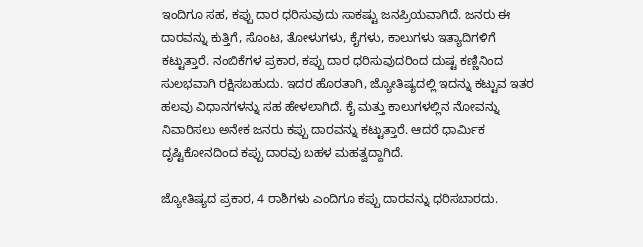ಇಂದಿಗೂ ಸಹ, ಕಪ್ಪು ದಾರ ಧರಿಸುವುದು ಸಾಕಷ್ಟು ಜನಪ್ರಿಯವಾಗಿದೆ. ಜನರು ಈ ದಾರವನ್ನು ಕುತ್ತಿಗೆ, ಸೊಂಟ, ತೋಳುಗಳು, ಕೈಗಳು, ಕಾಲುಗಳು ಇತ್ಯಾದಿಗಳಿಗೆ ಕಟ್ಟುತ್ತಾರೆ. ನಂಬಿಕೆಗಳ ಪ್ರಕಾರ, ಕಪ್ಪು ದಾರ ಧರಿಸುವುದರಿಂದ ದುಷ್ಟ ಕಣ್ಣಿನಿಂದ ಸುಲಭವಾಗಿ ರಕ್ಷಿಸಬಹುದು. ಇದರ ಹೊರತಾಗಿ, ಜ್ಯೋತಿಷ್ಯದಲ್ಲಿ ಇದನ್ನು ಕಟ್ಟುವ ಇತರ ಹಲವು ವಿಧಾನಗಳನ್ನು ಸಹ ಹೇಳಲಾಗಿದೆ. ಕೈ ಮತ್ತು ಕಾಲುಗಳಲ್ಲಿನ ನೋವನ್ನು ನಿವಾರಿಸಲು ಅನೇಕ ಜನರು ಕಪ್ಪು ದಾರವನ್ನು ಕಟ್ಟುತ್ತಾರೆ. ಆದರೆ ಧಾರ್ಮಿಕ ದೃಷ್ಟಿಕೋನದಿಂದ ಕಪ್ಪು ದಾರವು ಬಹಳ ಮಹತ್ವದ್ದಾಗಿದೆ.

ಜ್ಯೋತಿಷ್ಯದ ಪ್ರಕಾರ, 4 ರಾಶಿಗಳು ಎಂದಿಗೂ ಕಪ್ಪು ದಾರವನ್ನು ಧರಿಸಬಾರದು.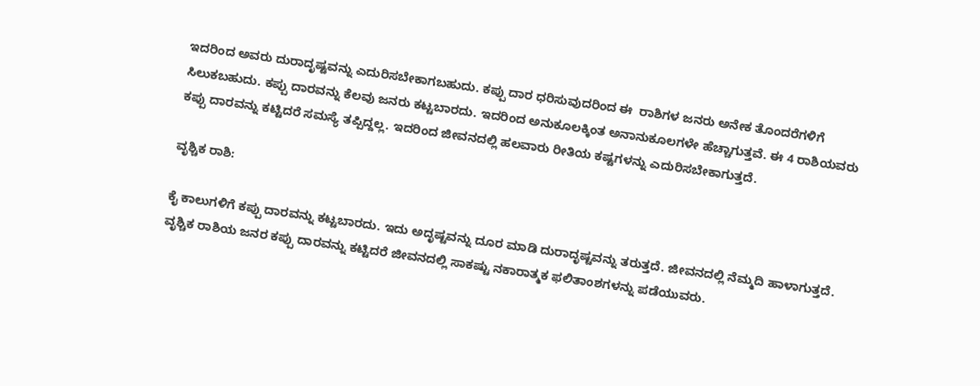ಇದರಿಂದ ಅವರು ದುರಾದೃಷ್ಟವನ್ನು ಎದುರಿಸಬೇಕಾಗಬಹುದು. ಕಪ್ಪು ದಾರ ಧರಿಸುವುದರಿಂದ ಈ  ರಾಶಿಗಳ ಜನರು ಅನೇಕ ತೊಂದರೆಗಳಿಗೆ ಸಿಲುಕಬಹುದು. ಕಪ್ಪು ದಾರವನ್ನು ಕೆಲವು ಜನರು ಕಟ್ಟಬಾರದು. ಇದರಿಂದ ಅನುಕೂಲಕ್ಕಿಂತ ಅನಾನುಕೂಲಗಳೇ ಹೆಚ್ಚಾಗುತ್ತವೆ. ಈ 4 ರಾಶಿಯವರು ಕಪ್ಪು ದಾರವನ್ನು ಕಟ್ಟಿದರೆ ಸಮಸ್ಯೆ ತಪ್ಪಿದ್ದಲ್ಲ. ಇದರಿಂದ ಜೀವನದಲ್ಲಿ ಹಲವಾರು ರೀತಿಯ ಕಷ್ಟಗಳನ್ನು ಎದುರಿಸಬೇಕಾಗುತ್ತದೆ.

ವೃಶ್ಚಿಕ ರಾಶಿ:

ಕೈ ಕಾಲುಗಳಿಗೆ ಕಪ್ಪು ದಾರವನ್ನು ಕಟ್ಟಬಾರದು. ಇದು ಅದೃಷ್ಟವನ್ನು ದೂರ ಮಾಡಿ ದುರಾದೃಷ್ಟವನ್ನು ತರುತ್ತದೆ. ಜೀವನದಲ್ಲಿ ನೆಮ್ಮದಿ ಹಾಳಾಗುತ್ತದೆ. ವೃಶ್ಚಿಕ ರಾಶಿಯ ಜನರ ಕಪ್ಪು ದಾರವನ್ನು ಕಟ್ಟಿದರೆ ಜೀವನದಲ್ಲಿ ಸಾಕಷ್ಟು ನಕಾರಾತ್ಮಕ ಫಲಿತಾಂಶಗಳನ್ನು ಪಡೆಯುವರು.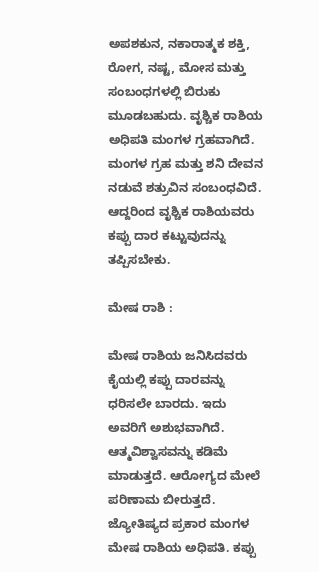ಅಪಶಕುನ, ನಕಾರಾತ್ಮಕ ಶಕ್ತಿ, ರೋಗ, ನಷ್ಟ, ಮೋಸ ಮತ್ತು ಸಂಬಂಧಗಳಲ್ಲಿ ಬಿರುಕು ಮೂಡಬಹುದು. ವೃಶ್ಚಿಕ ರಾಶಿಯ ಅಧಿಪತಿ ಮಂಗಳ ಗ್ರಹವಾಗಿದೆ. ಮಂಗಳ ಗ್ರಹ ಮತ್ತು ಶನಿ ದೇವನ ನಡುವೆ ಶತ್ರುವಿನ ಸಂಬಂಧವಿದೆ. ಆದ್ದರಿಂದ ವೃಶ್ಚಿಕ ರಾಶಿಯವರು ಕಪ್ಪು ದಾರ ಕಟ್ಟುವುದನ್ನು ತಪ್ಪಿಸಬೇಕು.

ಮೇಷ ರಾಶಿ :

ಮೇಷ ರಾಶಿಯ ಜನಿಸಿದವರು ಕೈಯಲ್ಲಿ ಕಪ್ಪು ದಾರವನ್ನು ಧರಿಸಲೇ ಬಾರದು. ಇದು ಅವರಿಗೆ ಅಶುಭವಾಗಿದೆ. ಆತ್ಮವಿಶ್ವಾಸವನ್ನು ಕಡಿಮೆ ಮಾಡುತ್ತದೆ. ಆರೋಗ್ಯದ ಮೇಲೆ ಪರಿಣಾಮ ಬೀರುತ್ತದೆ. ಜ್ಯೋತಿಷ್ಯದ ಪ್ರಕಾರ ಮಂಗಳ ಮೇಷ ರಾಶಿಯ ಅಧಿಪತಿ. ಕಪ್ಪು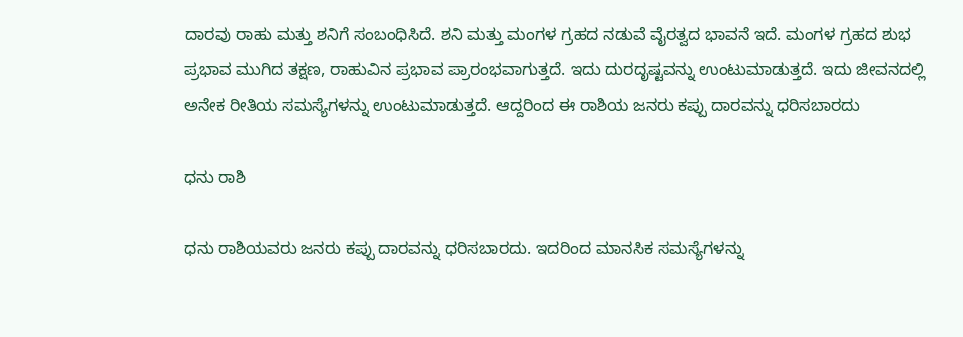ದಾರವು ರಾಹು ಮತ್ತು ಶನಿಗೆ ಸಂಬಂಧಿಸಿದೆ. ಶನಿ ಮತ್ತು ಮಂಗಳ ಗ್ರಹದ ನಡುವೆ ವೈರತ್ವದ ಭಾವನೆ ಇದೆ. ಮಂಗಳ ಗ್ರಹದ ಶುಭ ಪ್ರಭಾವ ಮುಗಿದ ತಕ್ಷಣ, ರಾಹುವಿನ ಪ್ರಭಾವ ಪ್ರಾರಂಭವಾಗುತ್ತದೆ. ಇದು ದುರದೃಷ್ಟವನ್ನು ಉಂಟುಮಾಡುತ್ತದೆ. ಇದು ಜೀವನದಲ್ಲಿ ಅನೇಕ ರೀತಿಯ ಸಮಸ್ಯೆಗಳನ್ನು ಉಂಟುಮಾಡುತ್ತದೆ. ಆದ್ದರಿಂದ ಈ ರಾಶಿಯ ಜನರು ಕಪ್ಪು ದಾರವನ್ನು ಧರಿಸಬಾರದು

ಧನು ರಾಶಿ

ಧನು ರಾಶಿಯವರು ಜನರು ಕಪ್ಪು ದಾರವನ್ನು ಧರಿಸಬಾರದು. ಇದರಿಂದ ಮಾನಸಿಕ ಸಮಸ್ಯೆಗಳನ್ನು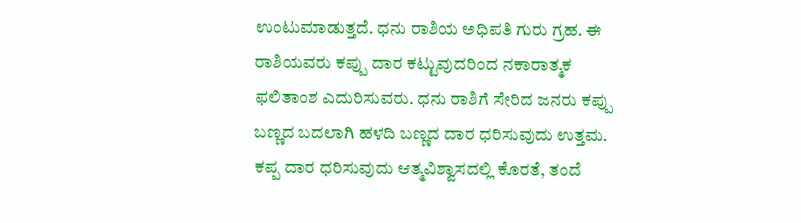ಉಂಟುಮಾಡುತ್ತದೆ. ಧನು ರಾಶಿಯ ಅಧಿಪತಿ ಗುರು ಗ್ರಹ. ಈ ರಾಶಿಯವರು ಕಪ್ಪು ದಾರ ಕಟ್ಟುವುದರಿಂದ ನಕಾರಾತ್ಮಕ ಫಲಿತಾಂಶ ಎದುರಿಸುವರು. ಧನು ರಾಶಿಗೆ ಸೇರಿದ ಜನರು ಕಪ್ಪು ಬಣ್ಣದ ಬದಲಾಗಿ ಹಳದಿ ಬಣ್ಣದ ದಾರ ಧರಿಸುವುದು ಉತ್ತಮ. ಕಪ್ಪ ದಾರ ಧರಿಸುವುದು ಆತ್ಮವಿಶ್ವಾಸದಲ್ಲಿ ಕೊರತೆ, ತಂದೆ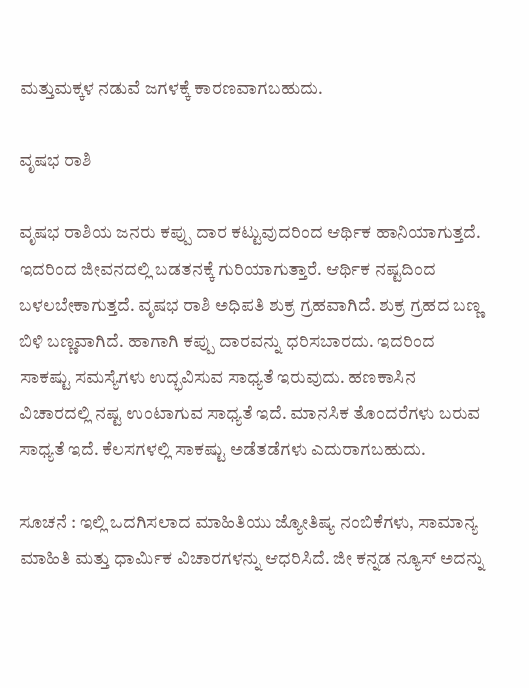ಮತ್ತುಮಕ್ಕಳ ನಡುವೆ ಜಗಳಕ್ಕೆ ಕಾರಣವಾಗಬಹುದು.

ವೃಷಭ ರಾಶಿ

ವೃಷಭ ರಾಶಿಯ ಜನರು ಕಪ್ಪು ದಾರ ಕಟ್ಟುವುದರಿಂದ ಆರ್ಥಿಕ ಹಾನಿಯಾಗುತ್ತದೆ. ಇದರಿಂದ ಜೀವನದಲ್ಲಿ ಬಡತನಕ್ಕೆ ಗುರಿಯಾಗುತ್ತಾರೆ. ಆರ್ಥಿಕ ನಷ್ಟದಿಂದ ಬಳಲಬೇಕಾಗುತ್ತದೆ. ವೃಷಭ ರಾಶಿ ಅಧಿಪತಿ ಶುಕ್ರ ಗ್ರಹವಾಗಿದೆ. ಶುಕ್ರ ಗ್ರಹದ ಬಣ್ಣ ಬಿಳಿ ಬಣ್ಣವಾಗಿದೆ. ಹಾಗಾಗಿ ಕಪ್ಪು ದಾರವನ್ನು ಧರಿಸಬಾರದು. ಇದರಿಂದ ಸಾಕಷ್ಟು ಸಮಸ್ಯೆಗಳು ಉದ್ಭವಿಸುವ ಸಾಧ್ಯತೆ ಇರುವುದು. ಹಣಕಾಸಿನ ವಿಚಾರದಲ್ಲಿ ನಷ್ಟ ಉಂಟಾಗುವ ಸಾಧ್ಯತೆ ಇದೆ. ಮಾನಸಿಕ ತೊಂದರೆಗಳು ಬರುವ ಸಾಧ್ಯತೆ ಇದೆ. ಕೆಲಸಗಳಲ್ಲಿ ಸಾಕಷ್ಟು ಅಡೆತಡೆಗಳು ಎದುರಾಗಬಹುದು.

ಸೂಚನೆ : ಇಲ್ಲಿ ಒದಗಿಸಲಾದ ಮಾಹಿತಿಯು ಜ್ಯೋತಿಷ್ಯ ನಂಬಿಕೆಗಳು, ಸಾಮಾನ್ಯ ಮಾಹಿತಿ ಮತ್ತು ಧಾರ್ಮಿಕ ವಿಚಾರಗಳನ್ನು ಆಧರಿಸಿದೆ. ಜೀ ಕನ್ನಡ ನ್ಯೂಸ್‌ ಅದನ್ನು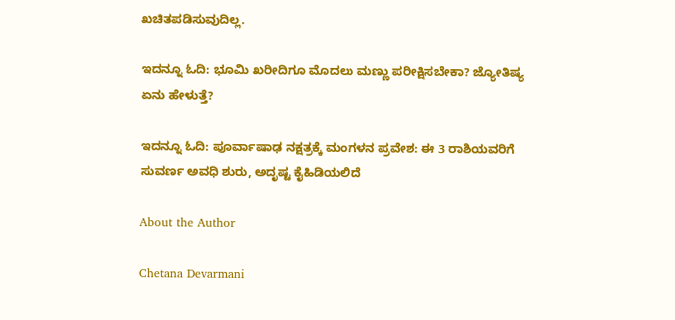ಖಚಿತಪಡಿಸುವುದಿಲ್ಲ.

ಇದನ್ನೂ ಓದಿ: ಭೂಮಿ ಖರೀದಿಗೂ ಮೊದಲು ಮಣ್ಣು ಪರೀಕ್ಷಿಸಬೇಕಾ? ಜ್ಯೋತಿಷ್ಯ ಏನು ಹೇಳುತ್ತೆ?

ಇದನ್ನೂ ಓದಿ: ಪೂರ್ವಾಷಾಢ ನಕ್ಷತ್ರಕ್ಕೆ ಮಂಗಳನ ಪ್ರವೇಶ: ಈ 3 ರಾಶಿಯವರಿಗೆ ಸುವರ್ಣ ಅವಧಿ ಶುರು, ಅದೃಷ್ಟ ಕೈಹಿಡಿಯಲಿದೆ

About the Author

Chetana Devarmani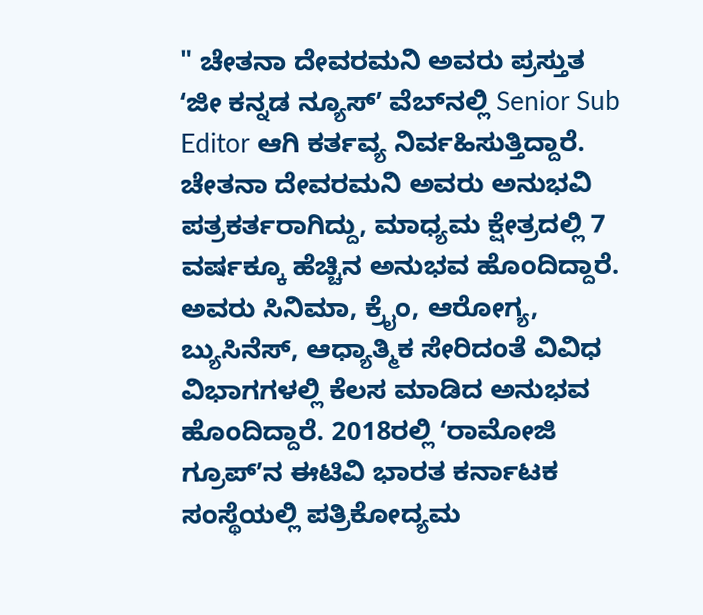" ಚೇತನಾ ದೇವರಮನಿ ಅವರು ಪ್ರಸ್ತುತ ʻಜೀ ಕನ್ನಡ ನ್ಯೂಸ್‌ʼ ವೆಬ್‌ನಲ್ಲಿ Senior Sub Editor ಆಗಿ ಕರ್ತವ್ಯ ನಿರ್ವಹಿಸುತ್ತಿದ್ದಾರೆ. ಚೇತನಾ ದೇವರಮನಿ ಅವರು ಅನುಭವಿ ಪತ್ರಕರ್ತರಾಗಿದ್ದು, ಮಾಧ್ಯಮ ಕ್ಷೇತ್ರದಲ್ಲಿ 7 ವರ್ಷಕ್ಕೂ ಹೆಚ್ಚಿನ ಅನುಭವ ಹೊಂದಿದ್ದಾರೆ. ಅವರು ಸಿನಿಮಾ, ಕ್ರೈಂ, ಆರೋಗ್ಯ, ಬ್ಯುಸಿನೆಸ್, ಆಧ್ಯಾತ್ಮಿಕ ಸೇರಿದಂತೆ ವಿವಿಧ ವಿಭಾಗಗಳಲ್ಲಿ ಕೆಲಸ ಮಾಡಿದ ಅನುಭವ ಹೊಂದಿದ್ದಾರೆ. 2018ರಲ್ಲಿ ʻರಾಮೋಜಿ ಗ್ರೂಪ್‌ʼನ ಈಟಿವಿ ಭಾರತ ಕರ್ನಾಟಕ ಸಂಸ್ಥೆಯಲ್ಲಿ ಪತ್ರಿಕೋದ್ಯಮ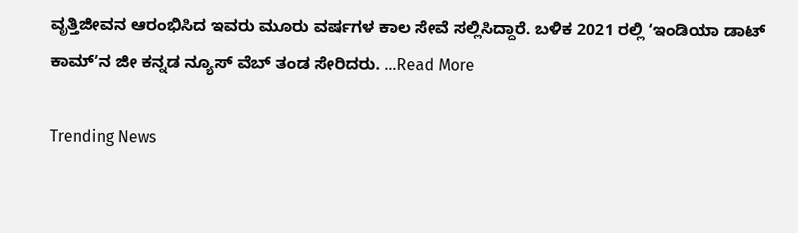ವೃತ್ತಿಜೀವನ ಆರಂಭಿಸಿದ ಇವರು ಮೂರು ವರ್ಷಗಳ ಕಾಲ ಸೇವೆ ಸಲ್ಲಿಸಿದ್ದಾರೆ. ಬಳಿಕ 2021 ರಲ್ಲಿ ʻಇಂಡಿಯಾ ಡಾಟ್‌ ಕಾಮ್‌ʼನ ಜೀ ಕನ್ನಡ ನ್ಯೂಸ್‌ ವೆಬ್‌ ತಂಡ ಸೇರಿದರು. ...Read More

Trending News